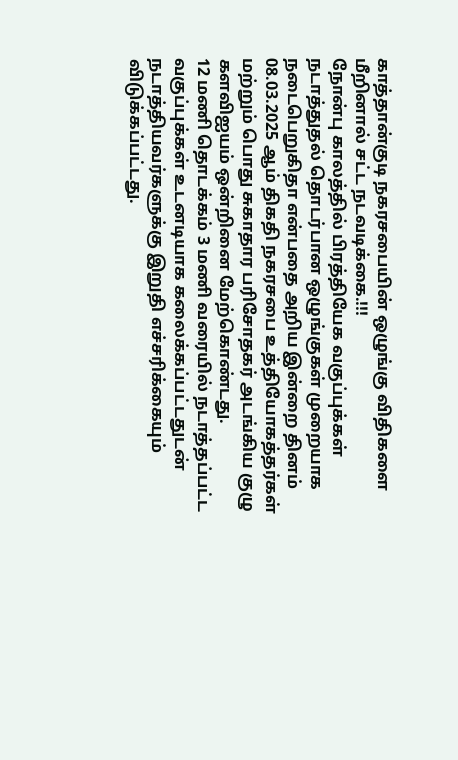காத்தான்குடி நகரசபையின் ஒழுங்கு விதிகளை மீறினால் சட்ட நடவடிக்கை.!!!
நோன்பு காலத்தில் பிரத்தியேக வகுப்புக்கள் நடாத்துதல் தொடர்பான ஒழுங்குகள் முறையாக நடைபெறுகிதா என்பதை அறிய இன்றை தினம் 08.03.2025 ஆம் திகதி நகரசபை உத்தியோகத்தர்கள் மற்றும் பொது சுகாதார பரிசோதகர் அடங்கிய குழு களவிஐயம் ஒன்றினை மேற்கொண்டது.
12 மணி தொடக்கம் 3 மணி வரையில் நடாத்தப்பட்ட வகுப்புக்கள் உடனடியாக கலைக்கப்பட்டதுடன் நடாத்தியவர்களுக்கு இறுதி எச்சரிக்கையும் விடுக்கப்பட்டது.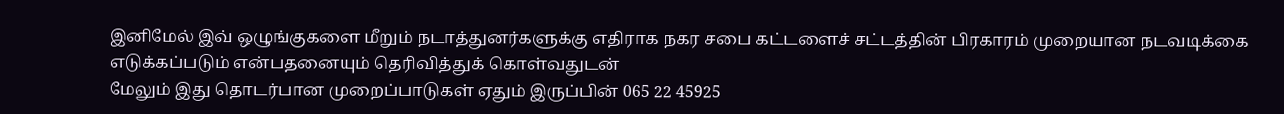இனிமேல் இவ் ஒழுங்குகளை மீறும் நடாத்துனர்களுக்கு எதிராக நகர சபை கட்டளைச் சட்டத்தின் பிரகாரம் முறையான நடவடிக்கை எடுக்கப்படும் என்பதனையும் தெரிவித்துக் கொள்வதுடன்
மேலும் இது தொடர்பான முறைப்பாடுகள் ஏதும் இருப்பின் 065 22 45925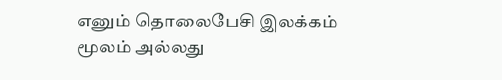எனும் தொலைபேசி இலக்கம் மூலம் அல்லது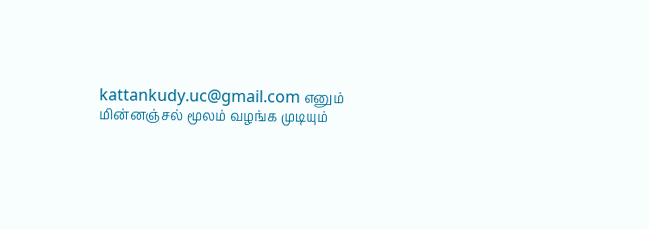kattankudy.uc@gmail.com எனும் மின்னஞ்சல் மூலம் வழங்க முடியும்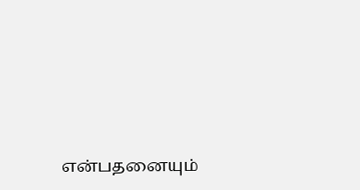என்பதனையும்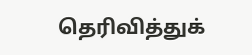தெரிவித்துக்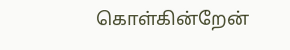கொள்கின்றேன்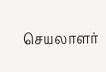செயலாளர்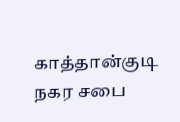காத்தான்குடி நகர சபை